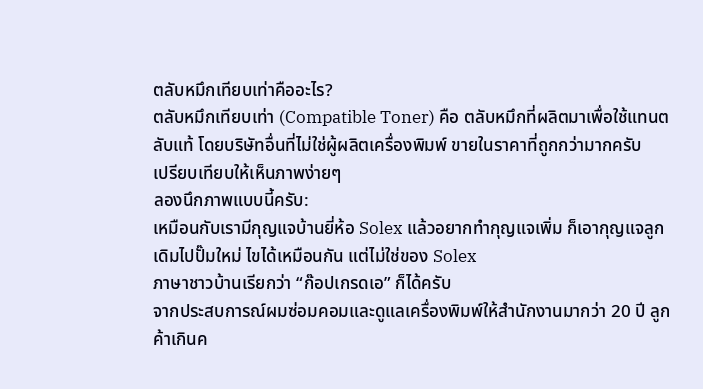ตลับหมึกเทียบเท่าคืออะไร?
ตลับหมึกเทียบเท่า (Compatible Toner) คือ ตลับหมึกที่ผลิตมาเพื่อใช้แทนตลับแท้ โดยบริษัทอื่นที่ไม่ใช่ผู้ผลิตเครื่องพิมพ์ ขายในราคาที่ถูกกว่ามากครับ
เปรียบเทียบให้เห็นภาพง่ายๆ
ลองนึกภาพแบบนี้ครับ:
เหมือนกับเรามีกุญแจบ้านยี่ห้อ Solex แล้วอยากทำกุญแจเพิ่ม ก็เอากุญแจลูกเดิมไปปั๊มใหม่ ไขได้เหมือนกัน แต่ไม่ใช่ของ Solex
ภาษาชาวบ้านเรียกว่า “ก๊อปเกรดเอ” ก็ได้ครับ
จากประสบการณ์ผมซ่อมคอมและดูแลเครื่องพิมพ์ให้สำนักงานมากว่า 20 ปี ลูกค้าเกินค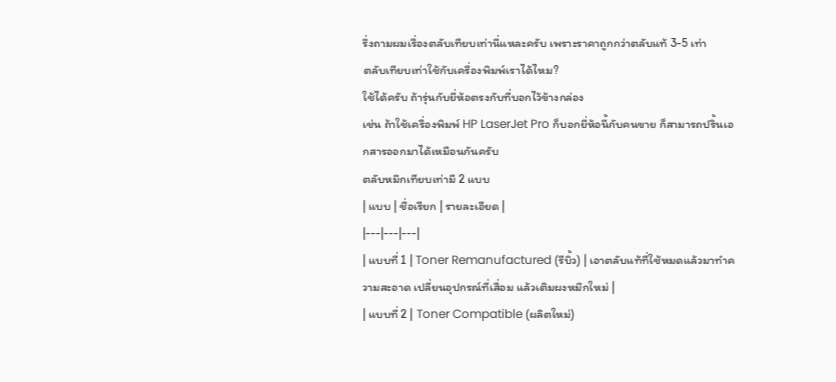รึ่งถามผมเรื่องตลับเทียบเท่านี่แหละครับ เพราะราคาถูกกว่าตลับแท้ 3-5 เท่า
ตลับเทียบเท่าใช้กับเครื่องพิมพ์เราได้ไหม?
ใช้ได้ครับ ถ้ารุ่นกับยี่ห้อตรงกับที่บอกไว้ข้างกล่อง
เช่น ถ้าใช้เครื่องพิมพ์ HP LaserJet Pro ก็บอกยี่ห้อนี้กับคนขาย ก็สามารถปริ้นเอกสารออกมาได้เหมือนกันครับ
ตลับหมึกเทียบเท่ามี 2 แบบ
| แบบ | ชื่อเรียก | รายละเอียด |
|---|---|---|
| แบบที่ 1 | Toner Remanufactured (รีบิ้ว) | เอาตลับแท้ที่ใช้หมดแล้วมาทำความสะอาด เปลี่ยนอุปกรณ์ที่เสื่อม แล้วเติมผงหมึกใหม่ |
| แบบที่ 2 | Toner Compatible (ผลิตใหม่)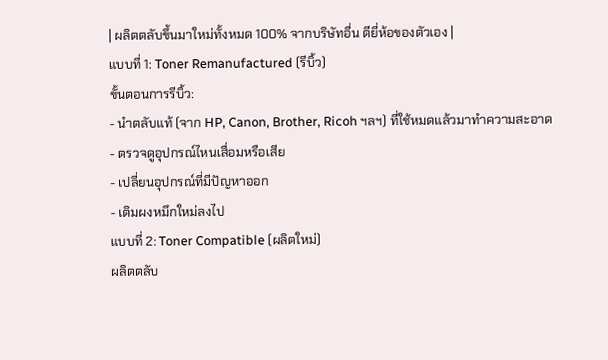| ผลิตตลับขึ้นมาใหม่ทั้งหมด 100% จากบริษัทอื่น ตียี่ห้อของตัวเอง |
แบบที่ 1: Toner Remanufactured (รีบิ้ว)
ขั้นตอนการรีบิ้ว:
- นำตลับแท้ (จาก HP, Canon, Brother, Ricoh ฯลฯ) ที่ใช้หมดแล้วมาทำความสะอาด
- ตรวจดูอุปกรณ์ไหนเสื่อมหรือเสีย
- เปลี่ยนอุปกรณ์ที่มีปัญหาออก
- เติมผงหมึกใหม่ลงไป
แบบที่ 2: Toner Compatible (ผลิตใหม่)
ผลิตตลับ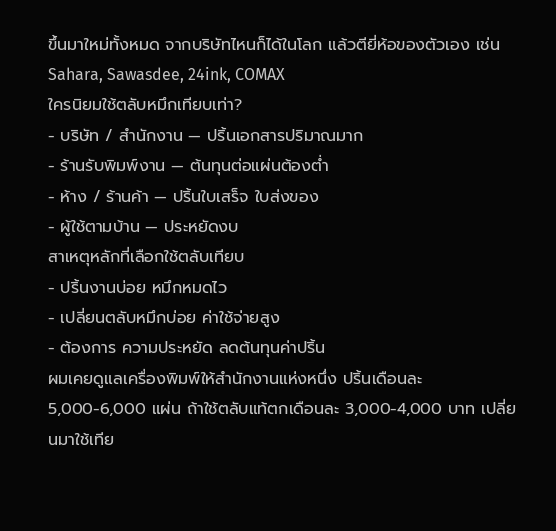ขึ้นมาใหม่ทั้งหมด จากบริษัทไหนก็ได้ในโลก แล้วตียี่ห้อของตัวเอง เช่น Sahara, Sawasdee, 24ink, COMAX
ใครนิยมใช้ตลับหมึกเทียบเท่า?
- บริษัท / สำนักงาน — ปริ้นเอกสารปริมาณมาก
- ร้านรับพิมพ์งาน — ต้นทุนต่อแผ่นต้องต่ำ
- ห้าง / ร้านค้า — ปริ้นใบเสร็จ ใบส่งของ
- ผู้ใช้ตามบ้าน — ประหยัดงบ
สาเหตุหลักที่เลือกใช้ตลับเทียบ
- ปริ้นงานบ่อย หมึกหมดไว
- เปลี่ยนตลับหมึกบ่อย ค่าใช้จ่ายสูง
- ต้องการ ความประหยัด ลดต้นทุนค่าปริ้น
ผมเคยดูแลเครื่องพิมพ์ให้สำนักงานแห่งหนึ่ง ปริ้นเดือนละ 5,000-6,000 แผ่น ถ้าใช้ตลับแท้ตกเดือนละ 3,000-4,000 บาท เปลี่ยนมาใช้เทีย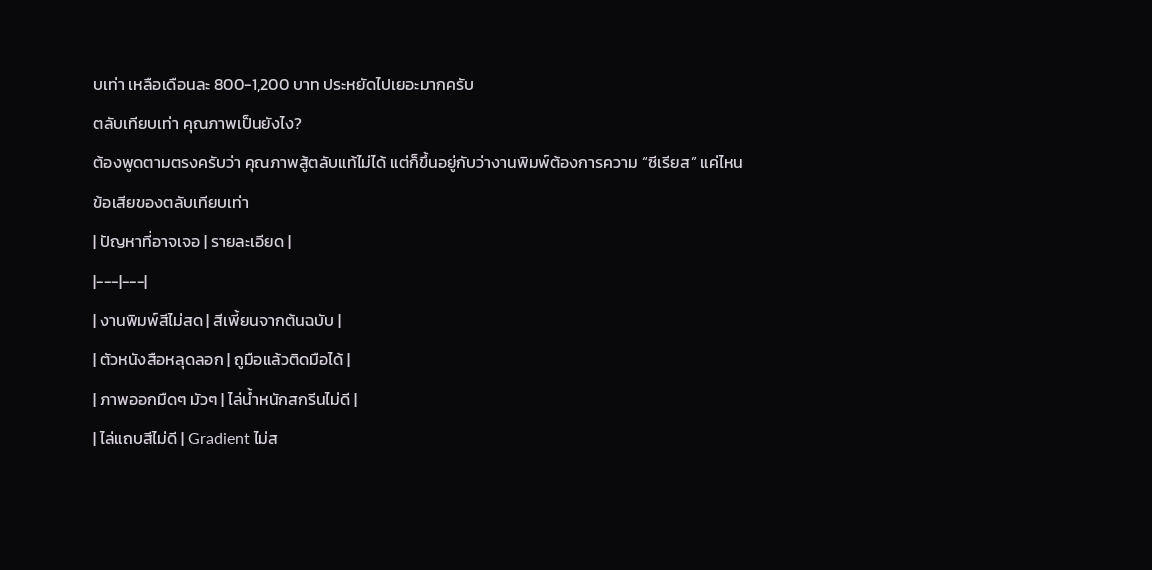บเท่า เหลือเดือนละ 800-1,200 บาท ประหยัดไปเยอะมากครับ
ตลับเทียบเท่า คุณภาพเป็นยังไง?
ต้องพูดตามตรงครับว่า คุณภาพสู้ตลับแท้ไม่ได้ แต่ก็ขึ้นอยู่กับว่างานพิมพ์ต้องการความ “ซีเรียส” แค่ไหน
ข้อเสียของตลับเทียบเท่า
| ปัญหาที่อาจเจอ | รายละเอียด |
|---|---|
| งานพิมพ์สีไม่สด | สีเพี้ยนจากต้นฉบับ |
| ตัวหนังสือหลุดลอก | ถูมือแล้วติดมือได้ |
| ภาพออกมืดๆ มัวๆ | ไล่น้ำหนักสกรีนไม่ดี |
| ไล่แถบสีไม่ดี | Gradient ไม่ส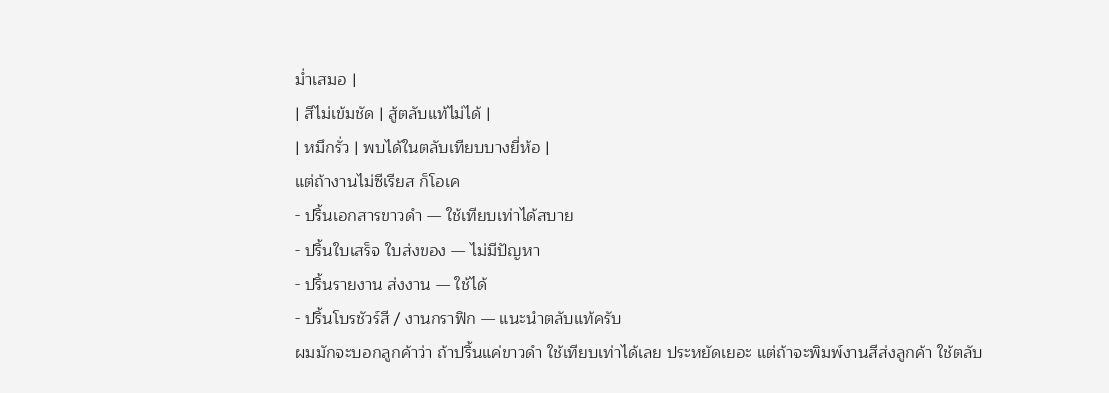ม่ำเสมอ |
| สีไม่เข้มชัด | สู้ตลับแท้ไม่ได้ |
| หมึกรั่ว | พบได้ในตลับเทียบบางยี่ห้อ |
แต่ถ้างานไม่ซีเรียส ก็โอเค
- ปริ้นเอกสารขาวดำ — ใช้เทียบเท่าได้สบาย
- ปริ้นใบเสร็จ ใบส่งของ — ไม่มีปัญหา
- ปริ้นรายงาน ส่งงาน — ใช้ได้
- ปริ้นโบรชัวร์สี / งานกราฟิก — แนะนำตลับแท้ครับ
ผมมักจะบอกลูกค้าว่า ถ้าปริ้นแค่ขาวดำ ใช้เทียบเท่าได้เลย ประหยัดเยอะ แต่ถ้าจะพิมพ์งานสีส่งลูกค้า ใช้ตลับ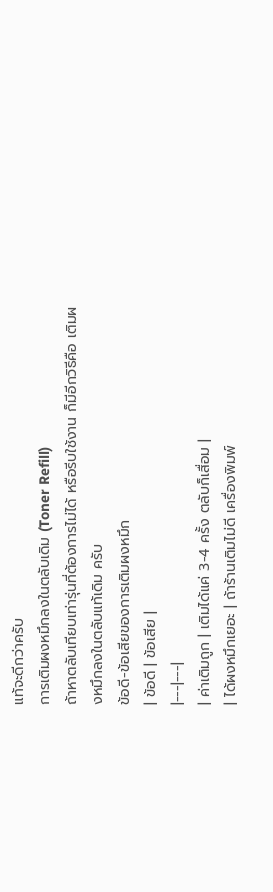แท้จะดีกว่าครับ
การเติมผงหมึกลงในตลับเดิม (Toner Refill)
ถ้าหาตลับเทียบเท่ารุ่นที่ต้องการไม่ได้ หรือรีบใช้งาน ก็มีอีกวิธีคือ เติมผงหมึกลงในตลับแท้เดิม ครับ
ข้อดี-ข้อเสียของการเติมผงหมึก
| ข้อดี | ข้อเสีย |
|---|---|
| ค่าเติมถูก | เติมได้แค่ 3-4 ครั้ง ตลับก็เสื่อม |
| ได้ผงหมึกเยอะ | ถ้าร้านเติมไม่ดี เครื่องพิมพ์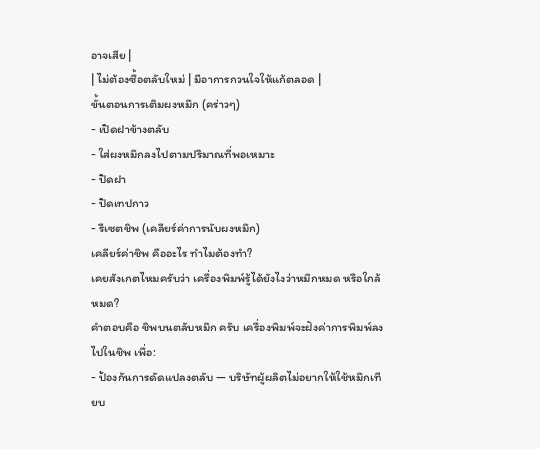อาจเสีย |
| ไม่ต้องซื้อตลับใหม่ | มีอาการกวนใจให้แก้ตลอด |
ขั้นตอนการเติมผงหมึก (คร่าวๆ)
- เปิดฝาข้างตลับ
- ใส่ผงหมึกลงไปตามปริมาณที่พอเหมาะ
- ปิดฝา
- ปิดเทปกาว
- รีเซตชิพ (เคลียร์ค่าการนับผงหมึก)
เคลียร์ค่าชิพ คืออะไร ทำไมต้องทำ?
เคยสังเกตไหมครับว่า เครื่องพิมพ์รู้ได้ยังไงว่าหมึกหมด หรือใกล้หมด?
คำตอบคือ ชิพบนตลับหมึก ครับ เครื่องพิมพ์จะฝังค่าการพิมพ์ลงไปในชิพ เพื่อ:
- ป้องกันการดัดแปลงตลับ — บริษัทผู้ผลิตไม่อยากให้ใช้หมึกเทียบ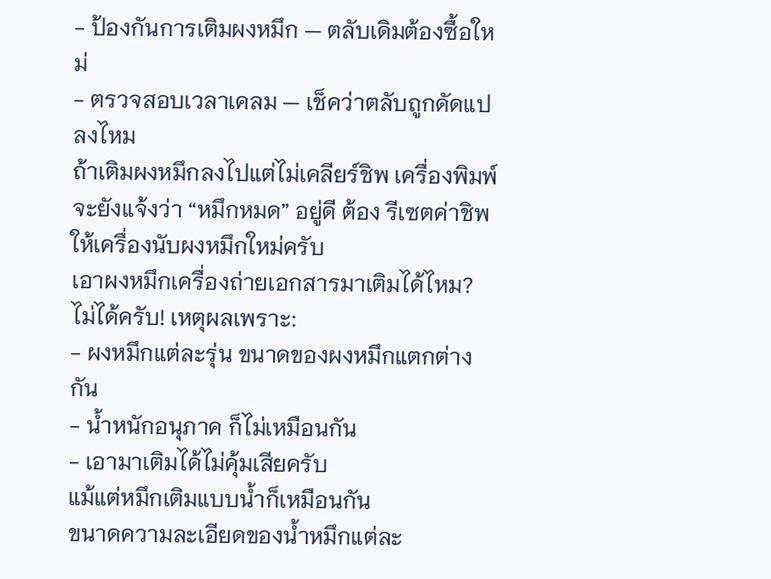- ป้องกันการเติมผงหมึก — ตลับเดิมต้องซื้อใหม่
- ตรวจสอบเวลาเคลม — เช็คว่าตลับถูกดัดแปลงไหม
ถ้าเติมผงหมึกลงไปแต่ไม่เคลียร์ชิพ เครื่องพิมพ์จะยังแจ้งว่า “หมึกหมด” อยู่ดี ต้อง รีเซตค่าชิพ ให้เครื่องนับผงหมึกใหม่ครับ
เอาผงหมึกเครื่องถ่ายเอกสารมาเติมได้ไหม?
ไม่ได้ครับ! เหตุผลเพราะ:
- ผงหมึกแต่ละรุ่น ขนาดของผงหมึกแตกต่างกัน
- น้ำหนักอนุภาค ก็ไม่เหมือนกัน
- เอามาเติมได้ไม่คุ้มเสียครับ
แม้แต่หมึกเติมแบบน้ำก็เหมือนกัน
ขนาดความละเอียดของน้ำหมึกแต่ละ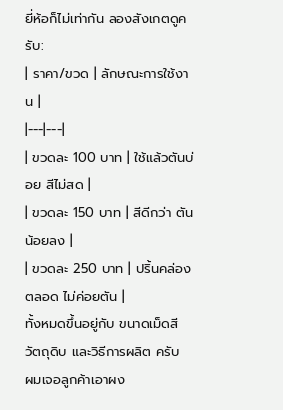ยี่ห้อก็ไม่เท่ากัน ลองสังเกตดูครับ:
| ราคา/ขวด | ลักษณะการใช้งาน |
|---|---|
| ขวดละ 100 บาท | ใช้แล้วตันบ่อย สีไม่สด |
| ขวดละ 150 บาท | สีดีกว่า ตันน้อยลง |
| ขวดละ 250 บาท | ปริ้นคล่องตลอด ไม่ค่อยตัน |
ทั้งหมดขึ้นอยู่กับ ขนาดเม็ดสี วัตถุดิบ และวิธีการผลิต ครับ
ผมเจอลูกค้าเอาผง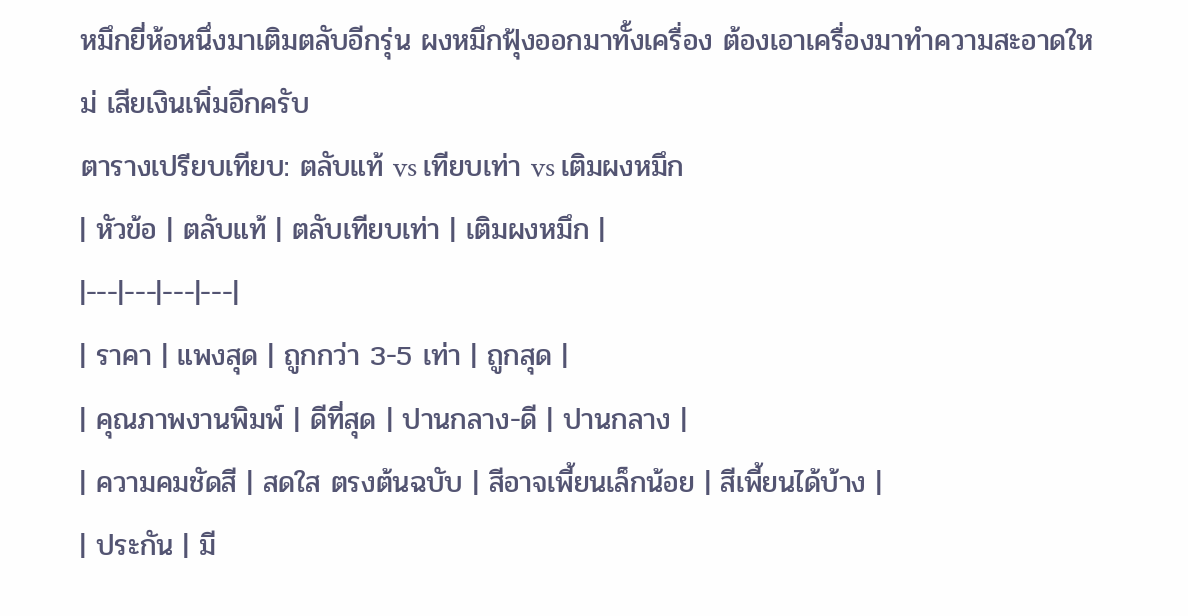หมึกยี่ห้อหนึ่งมาเติมตลับอีกรุ่น ผงหมึกฟุ้งออกมาทั้งเครื่อง ต้องเอาเครื่องมาทำความสะอาดใหม่ เสียเงินเพิ่มอีกครับ
ตารางเปรียบเทียบ: ตลับแท้ vs เทียบเท่า vs เติมผงหมึก
| หัวข้อ | ตลับแท้ | ตลับเทียบเท่า | เติมผงหมึก |
|---|---|---|---|
| ราคา | แพงสุด | ถูกกว่า 3-5 เท่า | ถูกสุด |
| คุณภาพงานพิมพ์ | ดีที่สุด | ปานกลาง-ดี | ปานกลาง |
| ความคมชัดสี | สดใส ตรงต้นฉบับ | สีอาจเพี้ยนเล็กน้อย | สีเพี้ยนได้บ้าง |
| ประกัน | มี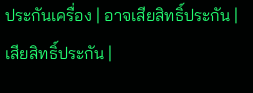ประกันเครื่อง | อาจเสียสิทธิ์ประกัน | เสียสิทธิ์ประกัน |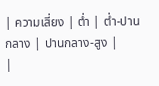| ความเสี่ยง | ต่ำ | ต่ำ-ปานกลาง | ปานกลาง-สูง |
|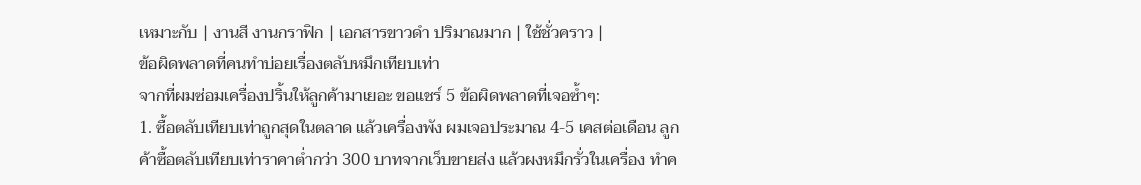เหมาะกับ | งานสี งานกราฟิก | เอกสารขาวดำ ปริมาณมาก | ใช้ชั่วคราว |
ข้อผิดพลาดที่คนทำบ่อยเรื่องตลับหมึกเทียบเท่า
จากที่ผมซ่อมเครื่องปริ้นให้ลูกค้ามาเยอะ ขอแชร์ 5 ข้อผิดพลาดที่เจอซ้ำๆ:
1. ซื้อตลับเทียบเท่าถูกสุดในตลาด แล้วเครื่องพัง ผมเจอประมาณ 4-5 เคสต่อเดือน ลูกค้าซื้อตลับเทียบเท่าราคาต่ำกว่า 300 บาทจากเว็บขายส่ง แล้วผงหมึกรั่วในเครื่อง ทำค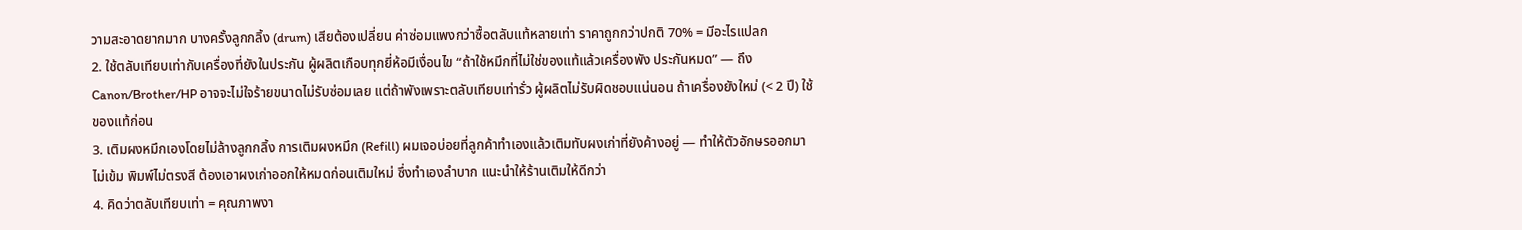วามสะอาดยากมาก บางครั้งลูกกลิ้ง (drum) เสียต้องเปลี่ยน ค่าซ่อมแพงกว่าซื้อตลับแท้หลายเท่า ราคาถูกกว่าปกติ 70% = มีอะไรแปลก
2. ใช้ตลับเทียบเท่ากับเครื่องที่ยังในประกัน ผู้ผลิตเกือบทุกยี่ห้อมีเงื่อนไข “ถ้าใช้หมึกที่ไม่ใช่ของแท้แล้วเครื่องพัง ประกันหมด” — ถึง Canon/Brother/HP อาจจะไม่ใจร้ายขนาดไม่รับซ่อมเลย แต่ถ้าพังเพราะตลับเทียบเท่ารั่ว ผู้ผลิตไม่รับผิดชอบแน่นอน ถ้าเครื่องยังใหม่ (< 2 ปี) ใช้ของแท้ก่อน
3. เติมผงหมึกเองโดยไม่ล้างลูกกลิ้ง การเติมผงหมึก (Refill) ผมเจอบ่อยที่ลูกค้าทำเองแล้วเติมทับผงเก่าที่ยังค้างอยู่ — ทำให้ตัวอักษรออกมาไม่เข้ม พิมพ์ไม่ตรงสี ต้องเอาผงเก่าออกให้หมดก่อนเติมใหม่ ซึ่งทำเองลำบาก แนะนำให้ร้านเติมให้ดีกว่า
4. คิดว่าตลับเทียบเท่า = คุณภาพงา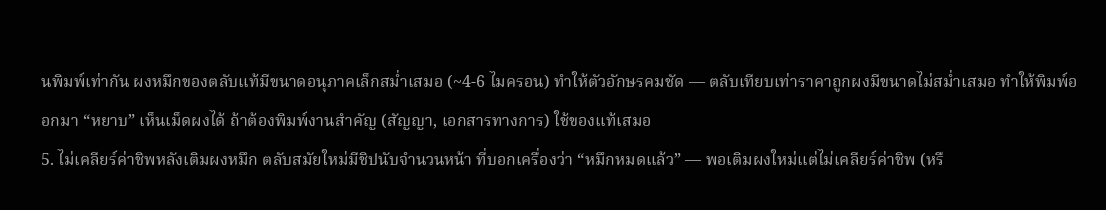นพิมพ์เท่ากัน ผงหมึกของตลับแท้มีขนาดอนุภาคเล็กสม่ำเสมอ (~4-6 ไมครอน) ทำให้ตัวอักษรคมชัด — ตลับเทียบเท่าราคาถูกผงมีขนาดไม่สม่ำเสมอ ทำให้พิมพ์ออกมา “หยาบ” เห็นเม็ดผงได้ ถ้าต้องพิมพ์งานสำคัญ (สัญญา, เอกสารทางการ) ใช้ของแท้เสมอ
5. ไม่เคลียร์ค่าชิพหลังเติมผงหมึก ตลับสมัยใหม่มีชิปนับจำนวนหน้า ที่บอกเครื่องว่า “หมึกหมดแล้ว” — พอเติมผงใหม่แต่ไม่เคลียร์ค่าชิพ (หรื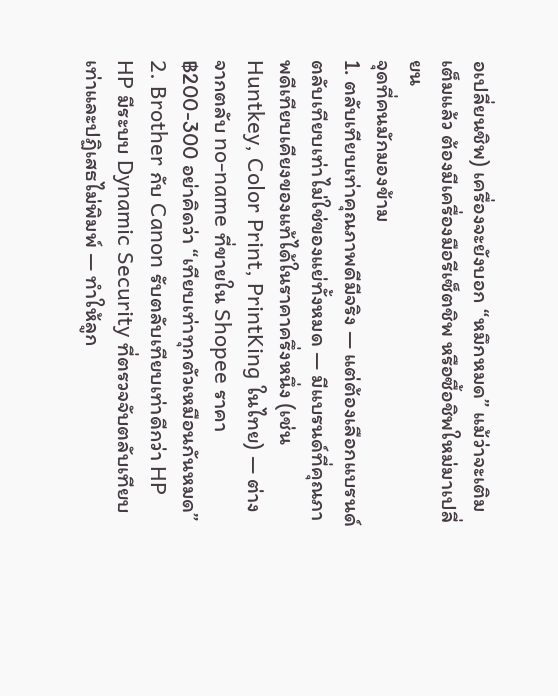อเปลี่ยนชิพ) เครื่องจะยังบอก “หมึกหมด” แม้ว่าจะเติมเต็มแล้ว ต้องมีเครื่องมือรีเซ็ตชิพ หรือซื้อชิพใหม่มาเปลี่ยน
จุดที่คนมักมองข้าม
1. ตลับเทียบเท่าคุณภาพดีมีจริง — แต่ต้องเลือกแบรนด์
ตลับเทียบเท่าไม่ใช่ของแย่ทั้งหมด — มีแบรนด์ที่คุณภาพดีเทียบเคียงของแท้ได้ในราคาครึ่งหนึ่ง (เช่น Huntkey, Color Print, PrintKing ในไทย) — ต่างจากตลับ no-name ที่ขายใน Shopee ราคา ฿200-300 อย่าคิดว่า “เทียบเท่าทุกตัวเหมือนกันหมด”
2. Brother กับ Canon รับตลับเทียบเท่าดีกว่า HP
HP มีระบบ Dynamic Security ที่ตรวจจับตลับเทียบเท่าและปฏิเสธไม่พิมพ์ — ทำให้ลูก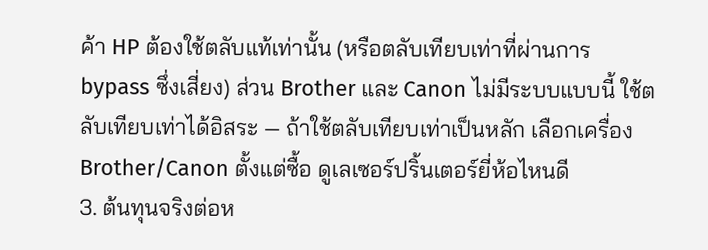ค้า HP ต้องใช้ตลับแท้เท่านั้น (หรือตลับเทียบเท่าที่ผ่านการ bypass ซึ่งเสี่ยง) ส่วน Brother และ Canon ไม่มีระบบแบบนี้ ใช้ตลับเทียบเท่าได้อิสระ — ถ้าใช้ตลับเทียบเท่าเป็นหลัก เลือกเครื่อง Brother/Canon ตั้งแต่ซื้อ ดูเลเซอร์ปริ้นเตอร์ยี่ห้อไหนดี
3. ต้นทุนจริงต่อห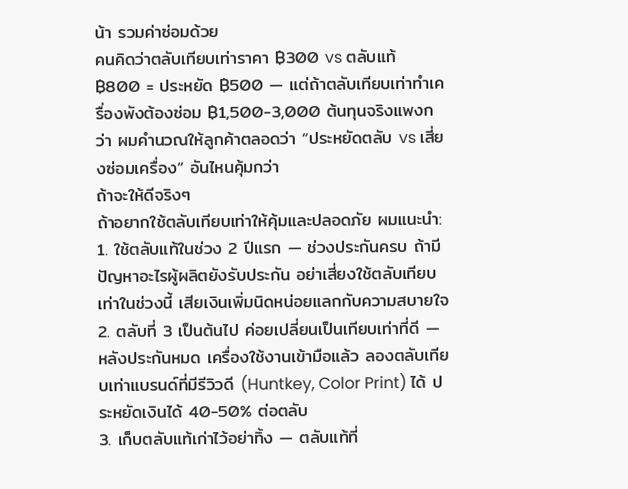น้า รวมค่าซ่อมด้วย
คนคิดว่าตลับเทียบเท่าราคา ฿300 vs ตลับแท้ ฿800 = ประหยัด ฿500 — แต่ถ้าตลับเทียบเท่าทำเครื่องพังต้องซ่อม ฿1,500-3,000 ต้นทุนจริงแพงกว่า ผมคำนวณให้ลูกค้าตลอดว่า “ประหยัดตลับ vs เสี่ยงซ่อมเครื่อง” อันไหนคุ้มกว่า
ถ้าจะให้ดีจริงๆ
ถ้าอยากใช้ตลับเทียบเท่าให้คุ้มและปลอดภัย ผมแนะนำ:
1. ใช้ตลับแท้ในช่วง 2 ปีแรก — ช่วงประกันครบ ถ้ามีปัญหาอะไรผู้ผลิตยังรับประกัน อย่าเสี่ยงใช้ตลับเทียบเท่าในช่วงนี้ เสียเงินเพิ่มนิดหน่อยแลกกับความสบายใจ
2. ตลับที่ 3 เป็นต้นไป ค่อยเปลี่ยนเป็นเทียบเท่าที่ดี — หลังประกันหมด เครื่องใช้งานเข้ามือแล้ว ลองตลับเทียบเท่าแบรนด์ที่มีรีวิวดี (Huntkey, Color Print) ได้ ประหยัดเงินได้ 40-50% ต่อตลับ
3. เก็บตลับแท้เก่าไว้อย่าทิ้ง — ตลับแท้ที่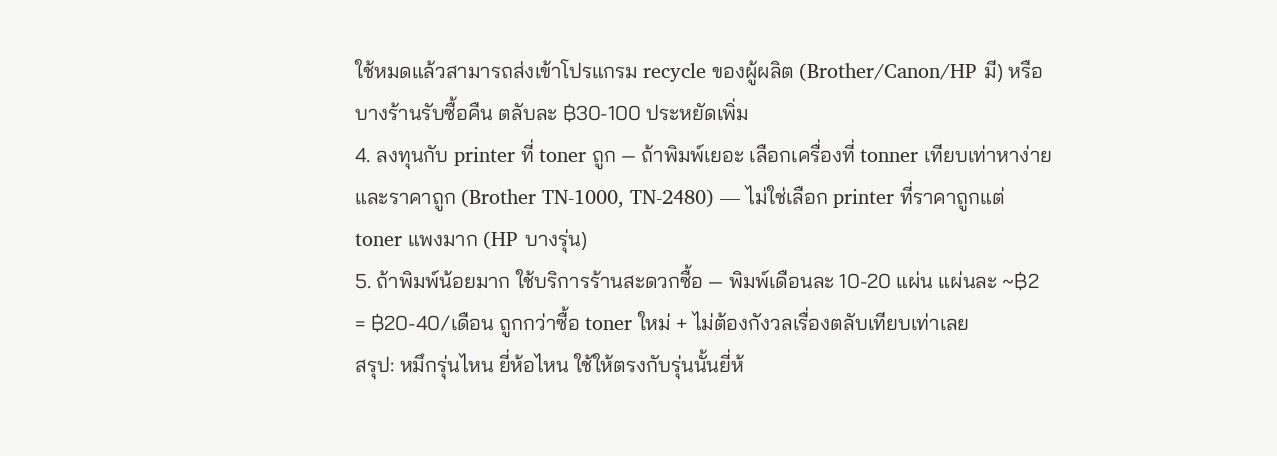ใช้หมดแล้วสามารถส่งเข้าโปรแกรม recycle ของผู้ผลิต (Brother/Canon/HP มี) หรือบางร้านรับซื้อคืน ตลับละ ฿30-100 ประหยัดเพิ่ม
4. ลงทุนกับ printer ที่ toner ถูก — ถ้าพิมพ์เยอะ เลือกเครื่องที่ tonner เทียบเท่าหาง่ายและราคาถูก (Brother TN-1000, TN-2480) — ไม่ใช่เลือก printer ที่ราคาถูกแต่ toner แพงมาก (HP บางรุ่น)
5. ถ้าพิมพ์น้อยมาก ใช้บริการร้านสะดวกซื้อ — พิมพ์เดือนละ 10-20 แผ่น แผ่นละ ~฿2 = ฿20-40/เดือน ถูกกว่าซื้อ toner ใหม่ + ไม่ต้องกังวลเรื่องตลับเทียบเท่าเลย
สรุป: หมึกรุ่นไหน ยี่ห้อไหน ใช้ให้ตรงกับรุ่นนั้นยี่ห้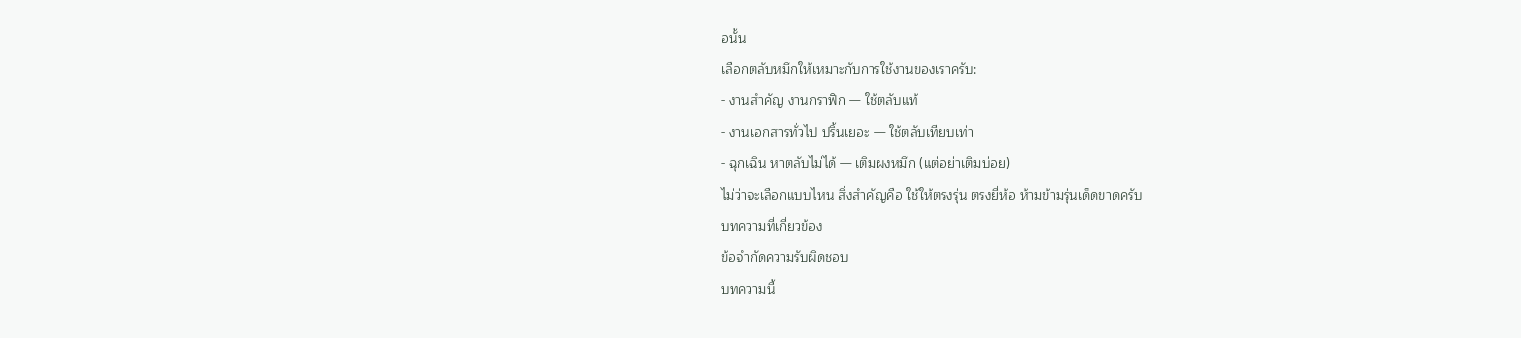อนั้น
เลือกตลับหมึกให้เหมาะกับการใช้งานของเราครับ:
- งานสำคัญ งานกราฟิก — ใช้ตลับแท้
- งานเอกสารทั่วไป ปริ้นเยอะ — ใช้ตลับเทียบเท่า
- ฉุกเฉิน หาตลับไม่ได้ — เติมผงหมึก (แต่อย่าเติมบ่อย)
ไม่ว่าจะเลือกแบบไหน สิ่งสำคัญคือ ใช้ให้ตรงรุ่น ตรงยี่ห้อ ห้ามข้ามรุ่นเด็ดขาดครับ
บทความที่เกี่ยวข้อง
ข้อจำกัดความรับผิดชอบ
บทความนี้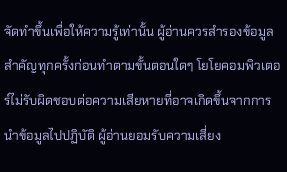จัดทำขึ้นเพื่อให้ความรู้เท่านั้น ผู้อ่านควรสำรองข้อมูลสำคัญทุกครั้งก่อนทำตามขั้นตอนใดๆ โยโยคอมพิวเตอร์ไม่รับผิดชอบต่อความเสียหายที่อาจเกิดขึ้นจากการนำข้อมูลไปปฏิบัติ ผู้อ่านยอมรับความเสี่ยง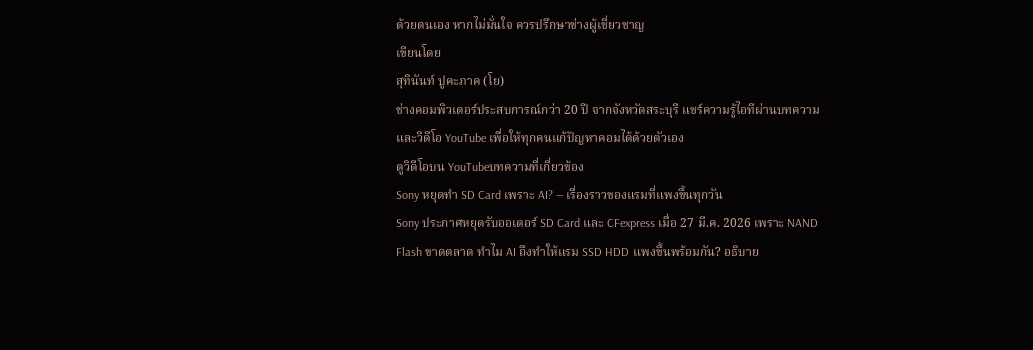ด้วยตนเอง หากไม่มั่นใจ ควรปรึกษาช่างผู้เชี่ยวชาญ
เขียนโดย
สุทินันท์ ปูคะภาค (โย)
ช่างคอมพิวเตอร์ประสบการณ์กว่า 20 ปี จากจังหวัดสระบุรี แชร์ความรู้ไอทีผ่านบทความและวิดีโอ YouTube เพื่อให้ทุกคนแก้ปัญหาคอมได้ด้วยตัวเอง
ดูวิดีโอบน YouTubeบทความที่เกี่ยวข้อง
Sony หยุดทำ SD Card เพราะ AI? — เรื่องราวของแรมที่แพงขึ้นทุกวัน
Sony ประกาศหยุดรับออเดอร์ SD Card และ CFexpress เมื่อ 27 มี.ค. 2026 เพราะ NAND Flash ขาดตลาด ทำไม AI ถึงทำให้แรม SSD HDD แพงขึ้นพร้อมกัน? อธิบาย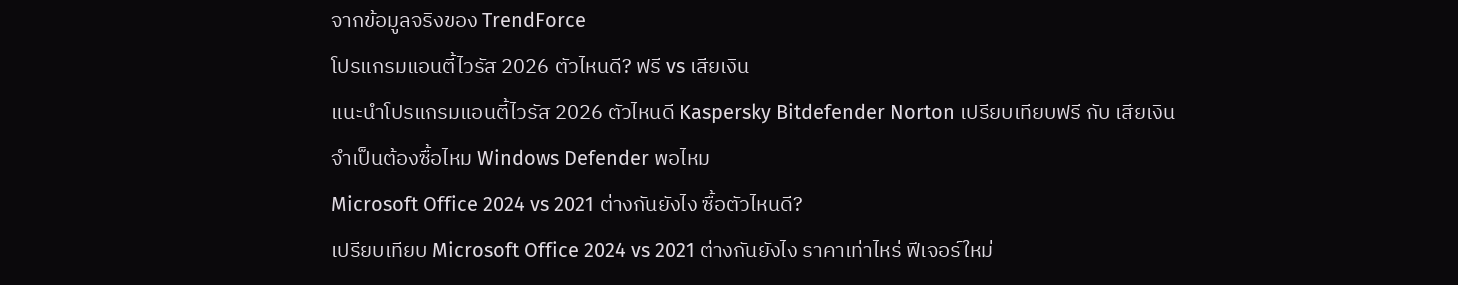จากข้อมูลจริงของ TrendForce
โปรแกรมแอนตี้ไวรัส 2026 ตัวไหนดี? ฟรี vs เสียเงิน
แนะนำโปรแกรมแอนตี้ไวรัส 2026 ตัวไหนดี Kaspersky Bitdefender Norton เปรียบเทียบฟรี กับ เสียเงิน จำเป็นต้องซื้อไหม Windows Defender พอไหม
Microsoft Office 2024 vs 2021 ต่างกันยังไง ซื้อตัวไหนดี?
เปรียบเทียบ Microsoft Office 2024 vs 2021 ต่างกันยังไง ราคาเท่าไหร่ ฟีเจอร์ใหม่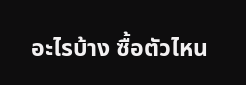อะไรบ้าง ซื้อตัวไหน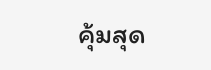คุ้มสุด